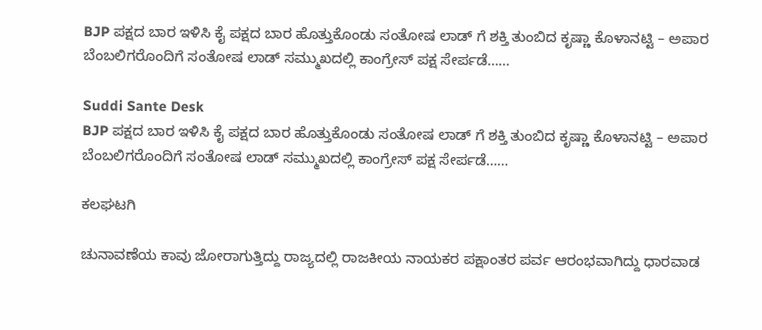BJP ಪಕ್ಷದ ಬಾರ ಇಳಿಸಿ ಕೈ ಪಕ್ಷದ ಬಾರ ಹೊತ್ತುಕೊಂಡು ಸಂತೋಷ ಲಾಡ್ ಗೆ ಶಕ್ತಿ ತುಂಬಿದ ಕೃಷ್ಣಾ ಕೊಳಾನಟ್ಟಿ – ಅಪಾರ ಬೆಂಬಲಿಗರೊಂದಿಗೆ ಸಂತೋಷ ಲಾಡ್ ಸಮ್ಮುಖದಲ್ಲಿ ಕಾಂಗ್ರೇಸ್ ಪಕ್ಷ ಸೇರ್ಪಡೆ……

Suddi Sante Desk
BJP ಪಕ್ಷದ ಬಾರ ಇಳಿಸಿ ಕೈ ಪಕ್ಷದ ಬಾರ ಹೊತ್ತುಕೊಂಡು ಸಂತೋಷ ಲಾಡ್ ಗೆ ಶಕ್ತಿ ತುಂಬಿದ ಕೃಷ್ಣಾ ಕೊಳಾನಟ್ಟಿ – ಅಪಾರ ಬೆಂಬಲಿಗರೊಂದಿಗೆ ಸಂತೋಷ ಲಾಡ್ ಸಮ್ಮುಖದಲ್ಲಿ ಕಾಂಗ್ರೇಸ್ ಪಕ್ಷ ಸೇರ್ಪಡೆ……

ಕಲಘಟಗಿ

ಚುನಾವಣೆಯ ಕಾವು ಜೋರಾಗುತ್ತಿದ್ದು ರಾಜ್ಯದಲ್ಲಿ ರಾಜಕೀಯ ನಾಯಕರ ಪಕ್ಷಾಂತರ ಪರ್ವ ಆರಂಭವಾಗಿದ್ದು ಧಾರವಾಡ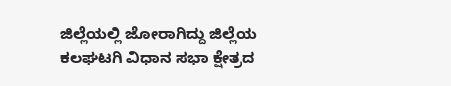ಜಿಲ್ಲೆಯಲ್ಲಿ ಜೋರಾಗಿದ್ದು ಜಿಲ್ಲೆಯ ಕಲಘಟಗಿ ವಿಧಾನ ಸಭಾ ಕ್ಷೇತ್ರದ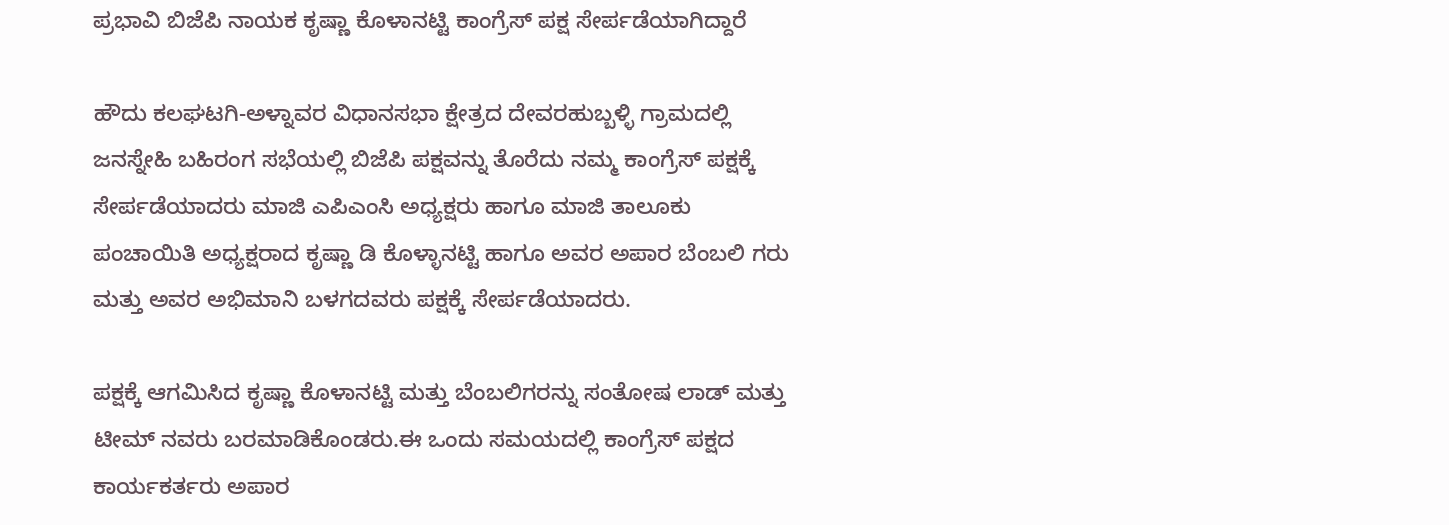ಪ್ರಭಾವಿ ಬಿಜೆಪಿ ನಾಯಕ ಕೃಷ್ಣಾ ಕೊಳಾನಟ್ಟಿ ಕಾಂಗ್ರೆಸ್ ಪಕ್ಷ ಸೇರ್ಪಡೆಯಾಗಿದ್ದಾರೆ

ಹೌದು ಕಲಘಟಗಿ-ಅಳ್ನಾವರ ವಿಧಾನಸಭಾ ಕ್ಷೇತ್ರದ ದೇವರಹುಬ್ಬಳ್ಳಿ ಗ್ರಾಮದಲ್ಲಿ ಜನಸ್ನೇಹಿ ಬಹಿರಂಗ ಸಭೆಯಲ್ಲಿ ಬಿಜೆಪಿ ಪಕ್ಷವನ್ನು ತೊರೆದು ನಮ್ಮ ಕಾಂಗ್ರೆಸ್ ಪಕ್ಷಕ್ಕೆ ಸೇರ್ಪಡೆಯಾದರು ಮಾಜಿ ಎಪಿಎಂಸಿ ಅಧ್ಯಕ್ಷರು ಹಾಗೂ ಮಾಜಿ ತಾಲೂಕು ಪಂಚಾಯಿತಿ ಅಧ್ಯಕ್ಷರಾದ ಕೃಷ್ಣಾ ಡಿ ಕೊಳ್ಳಾನಟ್ಟಿ ಹಾಗೂ ಅವರ ಅಪಾರ ಬೆಂಬಲಿ ಗರು ಮತ್ತು ಅವರ ಅಭಿಮಾನಿ ಬಳಗದವರು ಪಕ್ಷಕ್ಕೆ ಸೇರ್ಪಡೆಯಾದರು.

ಪಕ್ಷಕ್ಕೆ ಆಗಮಿಸಿದ ಕೃಷ್ಣಾ ಕೊಳಾನಟ್ಟಿ ಮತ್ತು ಬೆಂಬಲಿಗರನ್ನು ಸಂತೋಷ ಲಾಡ್ ಮತ್ತು ಟೀಮ್ ನವರು ಬರಮಾಡಿಕೊಂಡರು.ಈ ಒಂದು ಸಮಯದಲ್ಲಿ ಕಾಂಗ್ರೆಸ್ ಪಕ್ಷದ ಕಾರ್ಯಕರ್ತರು ಅಪಾರ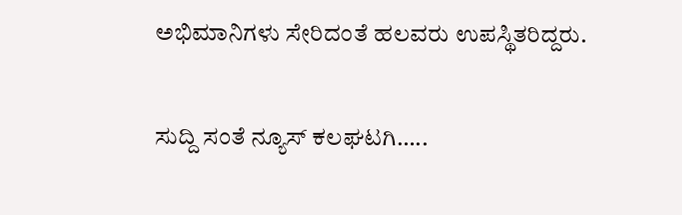ಅಭಿಮಾನಿಗಳು ಸೇರಿದಂತೆ ಹಲವರು ಉಪಸ್ಥಿತರಿದ್ದರು.

ಸುದ್ದಿ ಸಂತೆ ನ್ಯೂಸ್ ಕಲಘಟಗಿ…..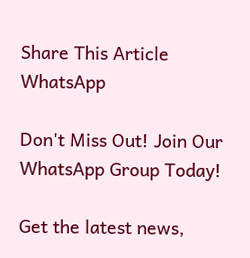Share This Article
WhatsApp

Don't Miss Out! Join Our WhatsApp Group Today!

Get the latest news,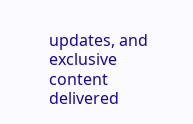updates, and exclusive content delivered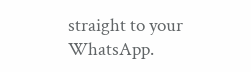straight to your WhatsApp.